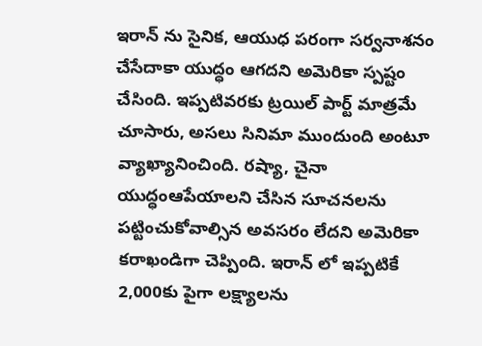ఇరాన్ ను సైనిక, ఆయుధ పరంగా సర్వనాశనం చేసేదాకా యుద్ధం ఆగదని అమెరికా స్పష్టం చేసింది. ఇప్పటివరకు ట్రయిల్ పార్ట్ మాత్రమే చూసారు, అసలు సినిమా ముందుంది అంటూ వ్యాఖ్యానించింది. రష్యా, చైనా యుద్ధంఆపేయాలని చేసిన సూచనలను పట్టించుకోవాల్సిన అవసరం లేదని అమెరికా కరాఖండిగా చెప్పింది. ఇరాన్ లో ఇప్పటికే 2,000కు పైగా లక్ష్యాలను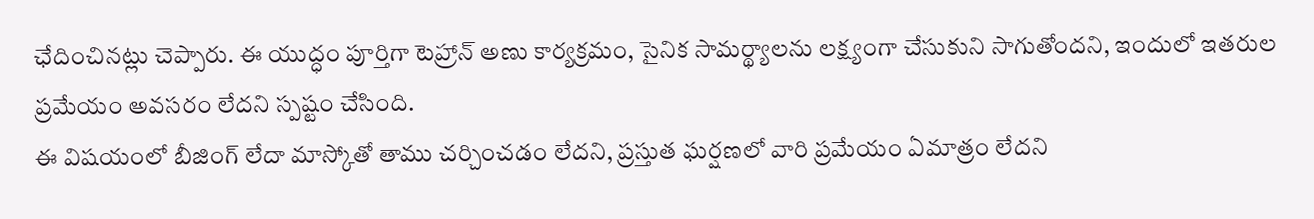ఛేదించినట్లు చెప్పారు. ఈ యుద్ధం పూర్తిగా టెహ్రాన్ అణు కార్యక్రమం, సైనిక సామర్థ్యాలను లక్ష్యంగా చేసుకుని సాగుతోందని, ఇందులో ఇతరుల ప్రమేయం అవసరం లేదని స్పష్టం చేసింది.
ఈ విషయంలో బీజింగ్ లేదా మాస్కోతో తాము చర్చించడం లేదని, ప్రస్తుత ఘర్షణలో వారి ప్రమేయం ఏమాత్రం లేదని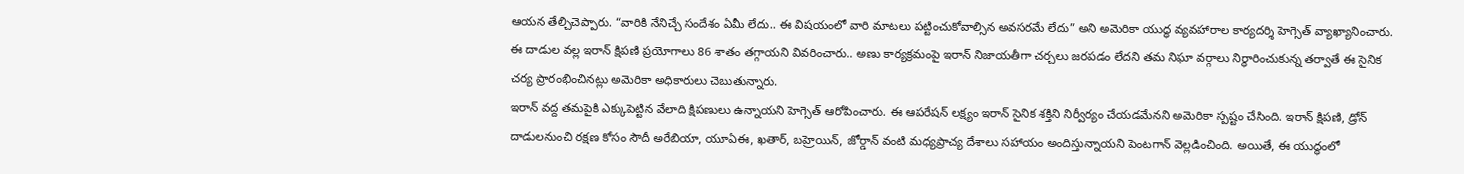ఆయన తేల్చిచెప్పారు. “వారికి నేనిచ్చే సందేశం ఏమీ లేదు.. ఈ విషయంలో వారి మాటలు పట్టించుకోవాల్సిన అవసరమే లేదు” అని అమెరికా యుద్ధ వ్యవహారాల కార్యదర్శి హెగ్సెత్ వ్యాఖ్యానించారు. ఈ దాడుల వల్ల ఇరాన్ క్షిపణి ప్రయోగాలు 86 శాతం తగ్గాయని వివరించారు.. అణు కార్యక్రమంపై ఇరాన్ నిజాయతీగా చర్చలు జరపడం లేదని తమ నిఘా వర్గాలు నిర్ధారించుకున్న తర్వాతే ఈ సైనిక చర్య ప్రారంభించినట్లు అమెరికా అధికారులు చెబుతున్నారు.
ఇరాన్ వద్ద తమపైకి ఎక్కుపెట్టిన వేలాది క్షిపణులు ఉన్నాయని హెగ్సెత్ ఆరోపించారు. ఈ ఆపరేషన్ లక్ష్యం ఇరాన్ సైనిక శక్తిని నిర్వీర్యం చేయడమేనని అమెరికా స్పష్టం చేసింది. ఇరాన్ క్షిపణి, డ్రోన్ దాడులనుంచి రక్షణ కోసం సౌదీ అరేబియా, యూఏఈ, ఖతార్, బహ్రెయిన్, జోర్డాన్ వంటి మధ్యప్రాచ్య దేశాలు సహాయం అందిస్తున్నాయని పెంటగాన్ వెల్లడించింది. అయితే, ఈ యుద్ధంలో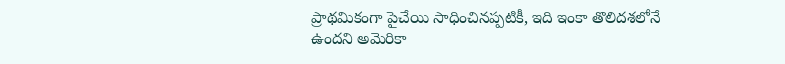ప్రాథమికంగా పైచేయి సాధించినప్పటికీ, ఇది ఇంకా తొలిదశలోనే ఉందని అమెరికా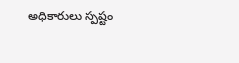అధికారులు స్పష్టం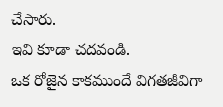చేసారు.
ఇవి కూడా చదవండి.
ఒక రోజైన కాకముందే విగతజీవిగా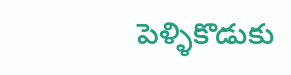పెళ్ళికొడుకు